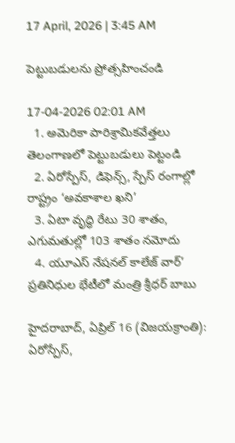17 April, 2026 | 3:45 AM

పెట్టుబడులను ప్రోత్సహించండి

17-04-2026 02:01 AM
  1. అమెరికా పారిశ్రామికవేత్తలు తెలంగాణలో పెట్టుబడులు పెట్టండి
  2. ఏరోస్పేస్, డిఫెన్స్, స్పేస్ రంగాల్లో రాష్ట్రం ‘అవకాశాల ఖని’
  3. ఏటా వృద్ధి రేటు 30 శాతం, ఎగుమతుల్లో 103 శాతం నమోదు
  4. యూఎస్ నేషనల్ కాలేజ్ వార్’ ప్రతినిధుల భేటీలో మంత్రి శ్రీధర్ బాబు

హైదరాబాద్, ఏప్రిల్ 16 (విజయక్రాంతి): ఏరోస్పేస్,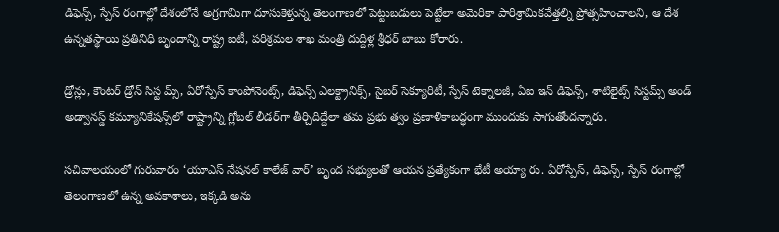డిఫెన్స్, స్పేస్ రంగాల్లో దేశంలోనే అగ్రగామిగా దూసుకెళ్తున్న తెలంగాణలో పెట్టుబడులు పెట్టేలా అమెరికా పారిశ్రామికవేత్తల్ని ప్రోత్సహించాలని, ఆ దేశ ఉన్నతస్థాయి ప్రతినిధి బృందాన్ని రాష్ట్ర ఐటీ, పరిశ్రమల శాఖ మంత్రి దుద్దిళ్ల శ్రీధర్ బాబు కోరారు.

డ్రోన్లు, కౌంటర్ డ్రోన్ సిస్ట మ్స్, ఏరోస్పేస్ కాంపోనెంట్స్, డిఫెన్స్ ఎలక్ట్రానిక్స్, సైబర్ సెక్యూరిటీ, స్పేస్ టెక్నాలజీ, ఏఐ ఇన్ డిఫెన్స్, శాటిలైట్స్ సిస్టమ్స్ అండ్ అడ్వానస్డ్ కమ్యూనికేషన్స్‌లో రాష్ట్రాన్ని గ్లోబల్ లీడర్‌గా తీర్చిదిద్దేలా తమ ప్రభు త్వం ప్రణాళికాబద్ధంగా ముందుకు సాగుతోందన్నారు.

సచివాలయంలో గురువారం ‘యూఎస్ నేషనల్ కాలేజ్ వార్’ బృంద సభ్యులతో ఆయన ప్రత్యేకంగా భేటీ అయ్యా రు. ఏరోస్పేస్, డిఫెన్స్, స్పేస్ రంగాల్లో తెలంగాణలో ఉన్న అవకాశాలు, ఇక్కడి అను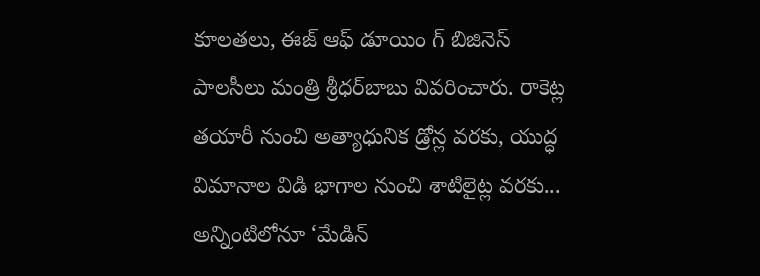కూలతలు, ఈజ్ ఆఫ్ డూయిం గ్ బిజినెస్ పాలసీలు మంత్రి శ్రీధర్‌బాబు వివరించారు. రాకెట్ల తయారీ నుంచి అత్యాధునిక డ్రోన్ల వరకు, యుద్ధ విమానాల విడి భాగాల నుంచి శాటిలైట్ల వరకు... అన్నింటిలోనూ ‘మేడిన్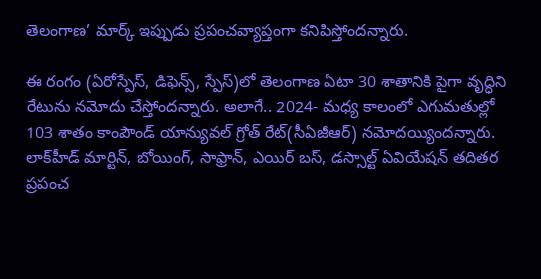తెలంగాణ’ మార్క్ ఇప్పుడు ప్రపంచవ్యాప్తంగా కనిపిస్తోందన్నారు.

ఈ రంగం (ఏరోస్పేస్, డిఫెన్స్, స్పేస్)లో తెలంగాణ ఏటా 30 శాతానికి పైగా వృద్ధిని రేటును నమోదు చేస్తోందన్నారు. అలాగే.. 2024- మధ్య కాలంలో ఎగుమతుల్లో 103 శాతం కాంపౌండ్ యాన్యువల్ గ్రోత్ రేట్(సీఏజీఆర్) నమోదయ్యిందన్నారు. లాక్‌హీడ్ మార్టిన్, బోయింగ్, సాఫ్రాన్, ఎయిర్ బస్, డస్సాల్ట్ ఏవియేషన్ తదితర ప్రపంచ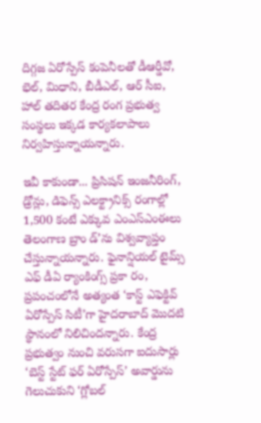దిగ్గజ ఏరోస్పేస్ కంపెనీలతో డీఆర్డీవో, భెల్, మిధాని, బీడీఎల్, ఆర్ సీఐ, హాల్ తదితర కేంద్ర రంగ ప్రభుత్వ సంస్థలు ఇక్కడ కార్యకలాపాలు నిర్వహిస్తున్నాయన్నారు.

ఇవీ కాకుండా... ప్రిసిషన్ ఇంజనీరింగ్, డ్రోన్లు, డిఫెన్స్ ఎలక్ట్రానిక్స్ రంగాల్లో 1,500 కంటే ఎక్కువ ఎంఎస్‌ఎంఈలు తెలంగాణ బ్రాం డ్’ను విశ్వవ్యాప్తం చేస్తున్నాయన్నారు. ఫైనాన్షియల్ టైమ్స్ ఎఫ్ డీఏ ర్యాంకింగ్స్ ప్రకా రం, ప్రపంచంలోనే అత్యంత ‘కాస్ట్ ఎఫెక్టివ్ ఏరోస్పేస్ సిటీ’గా హైదరాబాద్ మొదటి స్థానంలో నిలిచిందన్నారు. కేంద్ర ప్రభుత్వం నుంచి వరుసగా ఐదుసార్లు ‘బెస్ట్ స్టేట్ ఫర్ ఏరోస్పేస్’ అవార్డును గెలుచుకుని ‘గ్లోబల్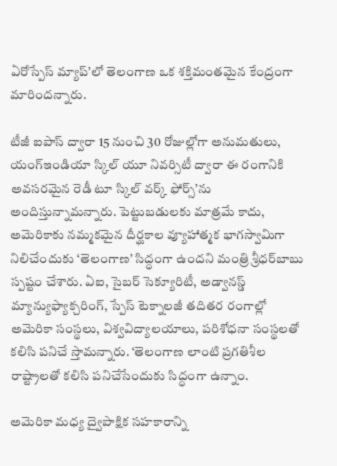ఏరోస్పేస్ మ్యాప్’లో తెలంగాణ ఒక శక్తిమంతమైన కేంద్రంగా మారిందన్నారు.

టీజీ ఐపాస్ ద్వారా 15 నుంచి 30 రోజుల్లోగా అనుమతులు, యంగ్‌ఇండియా స్కిల్ యూ నివర్సిటీ ద్వారా ఈ రంగానికి అవసరమైన రెడీ టూ స్కిల్ వర్క్ ఫోర్స్’ను అందిస్తున్నామన్నారు. పెట్టుబడులకు మాత్రమే కాదు,  అమెరికాకు నమ్మకమైన దీర్ఘకాల వ్యూహాత్మక భాగస్వామిగా నిలిచేందుకు ‘తెలంగాణ’ సిద్ధంగా ఉందని మంత్రి శ్రీధర్‌బాబు స్పష్టం చేశారు. ఏఐ, సైబర్ సెక్యూరిటీ, అడ్వానస్డ్ మ్యాన్యుఫ్యాక్చరింగ్, స్పేస్ టెక్నాలజీ తదితర రంగాల్లో అమెరికా సంస్థలు, విశ్వవిద్యాలయాలు, పరిశోధనా సంస్థలతో కలిసి పనిచే స్తామన్నారు. ‘తెలంగాణ లాంటి ప్రగతిశీల రాష్ట్రాలతో కలిసి పనిచేసేందుకు సిద్ధంగా ఉన్నాం.

అమెరికా మధ్య ద్వైపాక్షిక సహకారాన్ని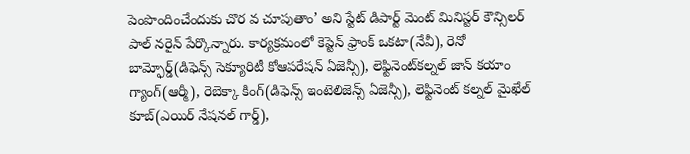పెంపొందించేందుకు చొర వ చూపుతాం’ అని స్టేట్ డిపార్ట్ మెంట్ మినిస్టర్ కౌన్సిలర్ పాల్ నరైన్ పేర్కొన్నారు. కార్యక్రమంలో కెప్టెన్ ఫ్రాంక్ ఒకటా(నేవీ), రెనో బామ్ఫోర్డ్(డిఫెన్స్ సెక్యూరిటీ కోఆపరేషన్ ఏజెన్సీ), లెఫ్టినెంట్‌కల్నల్ జాన్ కయాం గ్యాంగ్(ఆర్మీ), రెబెక్కా కింగ్(డిఫెన్స్ ఇంటెలిజెన్స్ ఏజెన్సీ), లెఫ్టినెంట్ కల్నల్ మైఖేల్ కూబ్(ఎయిర్ నేషనల్ గార్డ్),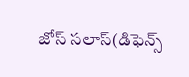జోస్ సలాస్(డిఫెన్స్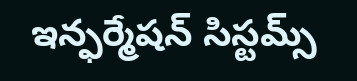ఇన్ఫర్మేషన్ సిస్టమ్స్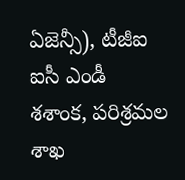ఏజెన్సీ), టీజీఐ ఐసీ ఎండీ శశాంక, పరిశ్రమల శాఖ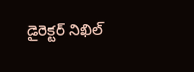డైరెక్టర్ నిఖిల్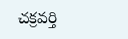చక్రవర్తి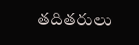తదితరులు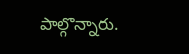పాల్గొన్నారు.